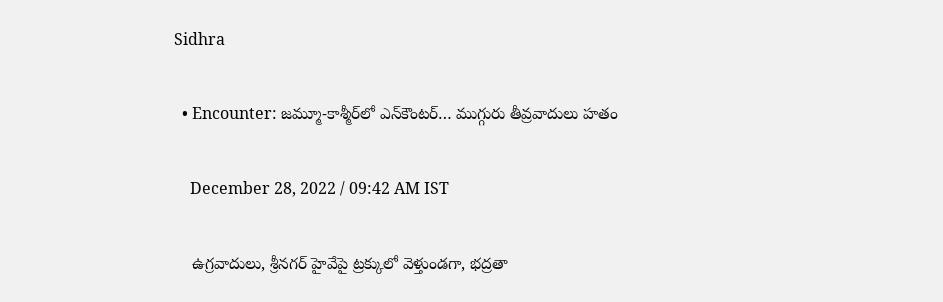Sidhra

  • Encounter: జమ్మూ-కాశ్మీర్‌లో ఎన్‌కౌంటర్… ముగ్గురు తీవ్రవాదులు హతం

    December 28, 2022 / 09:42 AM IST

    ఉగ్రవాదులు, శ్రీనగర్ హైవేపై ట్రక్కులో వెళ్తుండగా, భద్రతా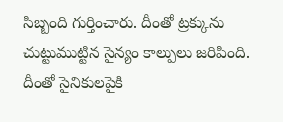సిబ్బంది గుర్తించారు. దీంతో ట్రక్కును చుట్టుముట్టిన సైన్యం కాల్పులు జరిపింది. దీంతో సైనికులపైకి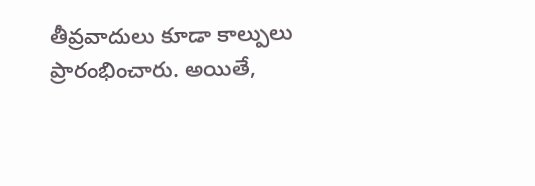తీవ్రవాదులు కూడా కాల్పులు ప్రారంభించారు. అయితే,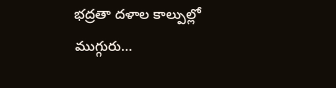భద్రతా దళాల కాల్పుల్లో ముగ్గురు…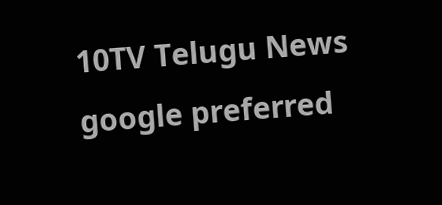10TV Telugu News
google preferred